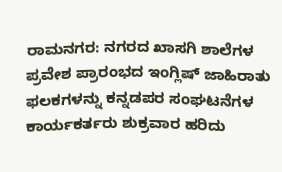ರಾಮನಗರ: ನಗರದ ಖಾಸಗಿ ಶಾಲೆಗಳ ಪ್ರವೇಶ ಪ್ರಾರಂಭದ ಇಂಗ್ಲಿಷ್ ಜಾಹಿರಾತು ಫಲಕಗಳನ್ನು ಕನ್ನಡಪರ ಸಂಘಟನೆಗಳ ಕಾರ್ಯಕರ್ತರು ಶುಕ್ರವಾರ ಹರಿದು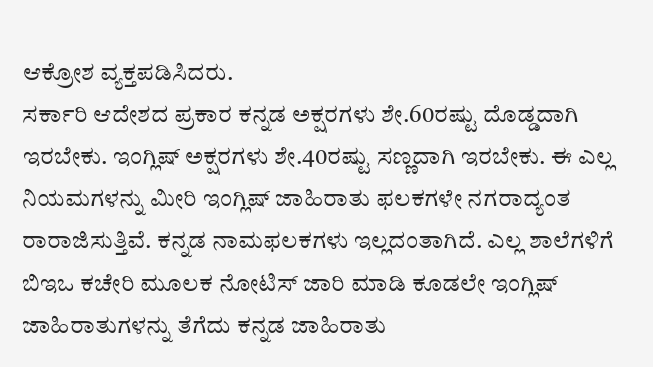ಆಕ್ರೋಶ ವ್ಯಕ್ತಪಡಿಸಿದರು.
ಸರ್ಕಾರಿ ಆದೇಶದ ಪ್ರಕಾರ ಕನ್ನಡ ಅಕ್ಷರಗಳು ಶೇ.60ರಷ್ಟು ದೊಡ್ಡದಾಗಿ ಇರಬೇಕು. ಇಂಗ್ಲಿಷ್ ಅಕ್ಷರಗಳು ಶೇ.40ರಷ್ಟು ಸಣ್ಣದಾಗಿ ಇರಬೇಕು. ಈ ಎಲ್ಲ ನಿಯಮಗಳನ್ನು ಮೀರಿ ಇಂಗ್ಲಿಷ್ ಜಾಹಿರಾತು ಫಲಕಗಳೇ ನಗರಾದ್ಯಂತ ರಾರಾಜಿಸುತ್ತಿವೆ. ಕನ್ನಡ ನಾಮಫಲಕಗಳು ಇಲ್ಲದಂತಾಗಿದೆ. ಎಲ್ಲ ಶಾಲೆಗಳಿಗೆ ಬಿಇಒ ಕಚೇರಿ ಮೂಲಕ ನೋಟಿಸ್ ಜಾರಿ ಮಾಡಿ ಕೂಡಲೇ ಇಂಗ್ಲಿಷ್ ಜಾಹಿರಾತುಗಳನ್ನು ತೆಗೆದು ಕನ್ನಡ ಜಾಹಿರಾತು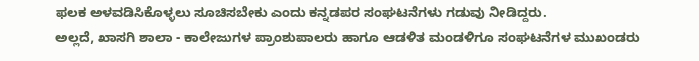ಫಲಕ ಅಳವಡಿಸಿಕೊಳ್ಳಲು ಸೂಚಿಸಬೇಕು ಎಂದು ಕನ್ನಡಪರ ಸಂಘಟನೆಗಳು ಗಡುವು ನೀಡಿದ್ದರು.
ಅಲ್ಲದೆ, ಖಾಸಗಿ ಶಾಲಾ - ಕಾಲೇಜುಗಳ ಪ್ರಾಂಶುಪಾಲರು ಹಾಗೂ ಆಡಳಿತ ಮಂಡಳಿಗೂ ಸಂಘಟನೆಗಳ ಮುಖಂಡರು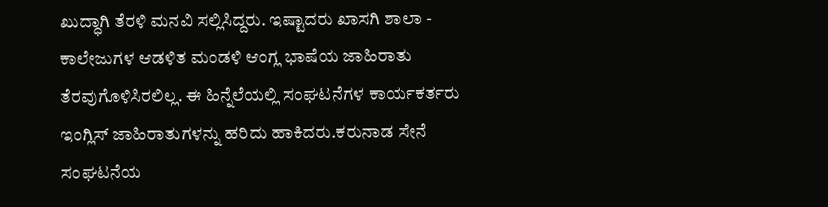ಖುದ್ಧಾಗಿ ತೆರಳಿ ಮನವಿ ಸಲ್ಲಿಸಿದ್ದರು. ಇಷ್ಟಾದರು ಖಾಸಗಿ ಶಾಲಾ - ಕಾಲೇಜುಗಳ ಆಡಳಿತ ಮಂಡಳಿ ಆಂಗ್ಲ ಭಾಷೆಯ ಜಾಹಿರಾತು ತೆರವುಗೊಳಿಸಿರಲಿಲ್ಲ. ಈ ಹಿನ್ನೆಲೆಯಲ್ಲಿ ಸಂಘಟನೆಗಳ ಕಾರ್ಯಕರ್ತರು ಇಂಗ್ಲಿಸ್ ಜಾಹಿರಾತುಗಳನ್ನು ಹರಿದು ಹಾಕಿದರು.ಕರುನಾಡ ಸೇನೆ ಸಂಘಟನೆಯ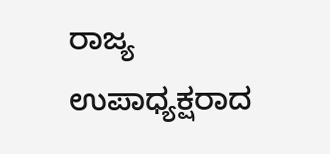ರಾಜ್ಯ ಉಪಾಧ್ಯಕ್ಷರಾದ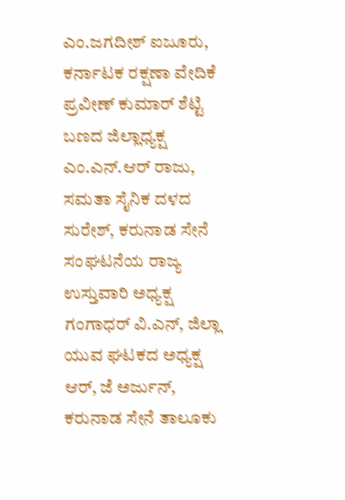ಎಂ.ಜಗದೀಶ್ ಐಜೂರು, ಕರ್ನಾಟಕ ರಕ್ಷಣಾ ವೇದಿಕೆ ಪ್ರವೀಣ್ ಕುಮಾರ್ ಶೆಟ್ಟಿ ಬಣದ ಜಿಲ್ಲಾಧ್ಯಕ್ಷ ಎಂ.ಎನ್.ಆರ್ ರಾಜು, ಸಮತಾ ಸೈನಿಕ ದಳದ ಸುರೇಶ್, ಕರುನಾಡ ಸೇನೆ ಸಂಘಟನೆಯ ರಾಜ್ಯ ಉಸ್ತುವಾರಿ ಅಧ್ಯಕ್ಷ ಗಂಗಾಧರ್ ವಿ.ಎನ್, ಜಿಲ್ಲಾ ಯುವ ಘಟಕದ ಅಧ್ಯಕ್ಷ ಆರ್, ಜೆ ಅರ್ಜುನ್, ಕರುನಾಡ ಸೇನೆ ತಾಲೂಕು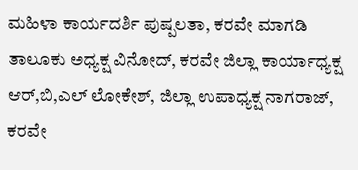ಮಹಿಳಾ ಕಾರ್ಯದರ್ಶಿ ಪುಷ್ಪಲತಾ, ಕರವೇ ಮಾಗಡಿ ತಾಲೂಕು ಅಧ್ಯಕ್ಷ ವಿನೋದ್, ಕರವೇ ಜಿಲ್ಲಾ ಕಾರ್ಯಾಧ್ಯಕ್ಷ ಆರ್,ಬಿ,ಎಲ್ ಲೋಕೇಶ್, ಜಿಲ್ಲಾ ಉಪಾಧ್ಯಕ್ಷ ನಾಗರಾಜ್, ಕರವೇ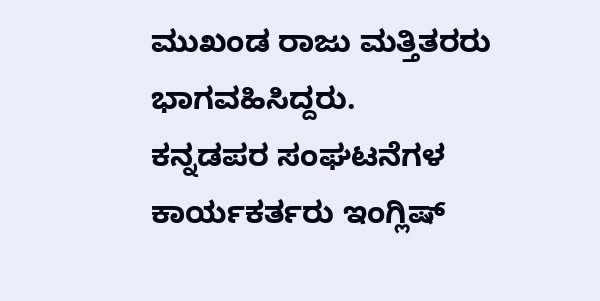ಮುಖಂಡ ರಾಜು ಮತ್ತಿತರರು ಭಾಗವಹಿಸಿದ್ದರು.
ಕನ್ನಡಪರ ಸಂಘಟನೆಗಳ ಕಾರ್ಯಕರ್ತರು ಇಂಗ್ಲಿಷ್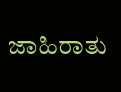ಜಾಹಿರಾತು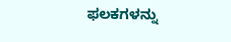ಫಲಕಗಳನ್ನು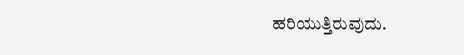ಹರಿಯುತ್ತಿರುವುದು.